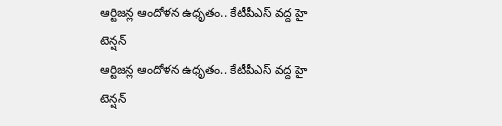ఆర్టిజన్ల ఆందోళన ఉధృతం.. కేటీపీఎస్ వద్ద హై టెన్షన్
ఆర్టిజన్ల ఆందోళన ఉధృతం.. కేటీపీఎస్ వద్ద హై టెన్షన్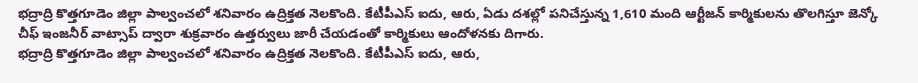భద్రాద్రి కొత్తగూడెం జిల్లా పాల్వంచలో శనివారం ఉద్రిక్తత నెలకొంది. కేటీపీఎస్ ఐదు, ఆరు, ఏడు దశల్లో పనిచేస్తున్న 1,610 మంది ఆర్టీజన్ కార్మికులను తొలగిస్తూ జెన్కో చీఫ్ ఇంజనీర్ వాట్సాప్ ద్వారా శుక్రవారం ఉత్తర్వులు జారీ చేయడంతో కార్మికులు ఆందోళనకు దిగారు.
భద్రాద్రి కొత్తగూడెం జిల్లా పాల్వంచలో శనివారం ఉద్రిక్తత నెలకొంది. కేటీపీఎస్ ఐదు, ఆరు,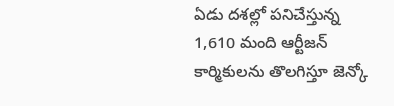ఏడు దశల్లో పనిచేస్తున్న 1,610 మంది ఆర్టీజన్ కార్మికులను తొలగిస్తూ జెన్కో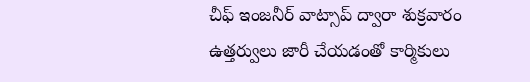చీఫ్ ఇంజనీర్ వాట్సాప్ ద్వారా శుక్రవారం ఉత్తర్వులు జారీ చేయడంతో కార్మికులు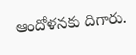ఆందోళనకు దిగారు.